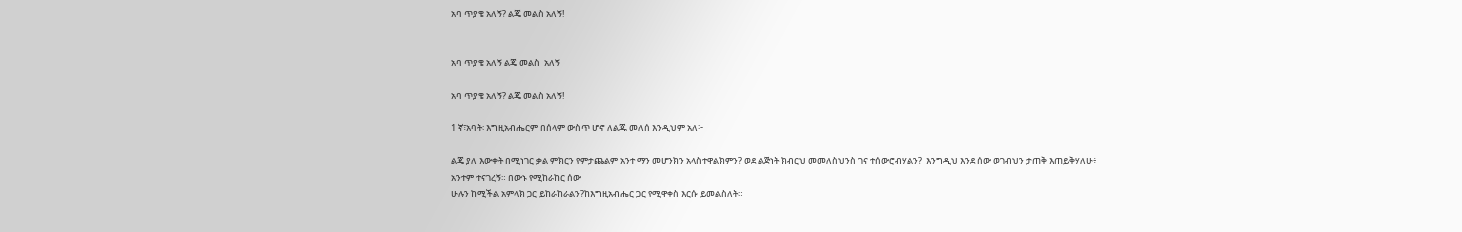አባ ጥያቄ አለኝ? ልጄ መልስ አለኝ!


አባ ጥያቄ አለኝ ልጄ መልስ  አለኝ

አባ ጥያቄ አለኝ? ልጄ መልስ አለኝ!

1 ኛ፣አባት፡ እግዚአብሔርም በሰላም ውስጥ ሆኖ ለልጁ መለሰ እንዲህም አለ፦

ልጄ ያለ እውቀት በሚነገር ቃል ምክርን የምታጨልም አንተ ማን መሆንክን አላስተዋልክምን? ወደ ልጅነት ክብርህ መመለስህንስ ገና ተሰውሮብሃልን?  እንግዲህ እንደ ሰው ወገብህን ታጠቅ እጠይቅሃለሁ፥
አንተም ተናገረኝ። በውኑ የሚከራከር ሰው
ሁሉን ከሚችል አምላክ ጋር ይከራከራልን?ከእግዚአብሔር ጋር የሚዋቀስ እርሱ ይመልስለት።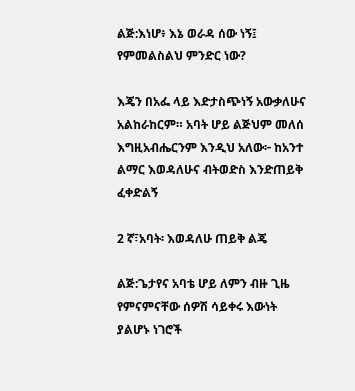ልጅ:እነሆ፥ እኔ ወራዳ ሰው ነኝ፤ የምመልስልህ ምንድር ነው?

እጄን በአፌ ላይ እድታስጭነኝ አውቃለሁና አልከራከርም። አባት ሆይ ልጅህም መለሰ እግዚአብሔርንም እንዲህ አለው፦ ከአንተ ልማር እወዳለሁና ብትወድስ እንድጠይቅ ፈቀድልኝ

2 ኛ፣አባት፡ እወዳለሁ ጠይቅ ልጄ

ልጅ:ጌታየና አባቴ ሆይ ለምን ብዙ ጊዜ የምናምናቸው ሰዎሽ ሳይቀሩ እውነት ያልሆኑ ነገሮች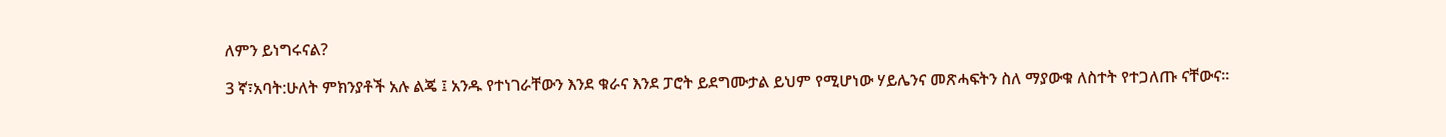ለምን ይነግሩናል?

3 ኛ፣አባት:ሁለት ምክንያቶች አሉ ልጄ ፤ አንዱ የተነገራቸውን እንደ ቁራና እንደ ፓሮት ይደግሙታል ይህም የሚሆነው ሃይሌንና መጽሓፍትን ስለ ማያውቁ ለስተት የተጋለጡ ናቸውና።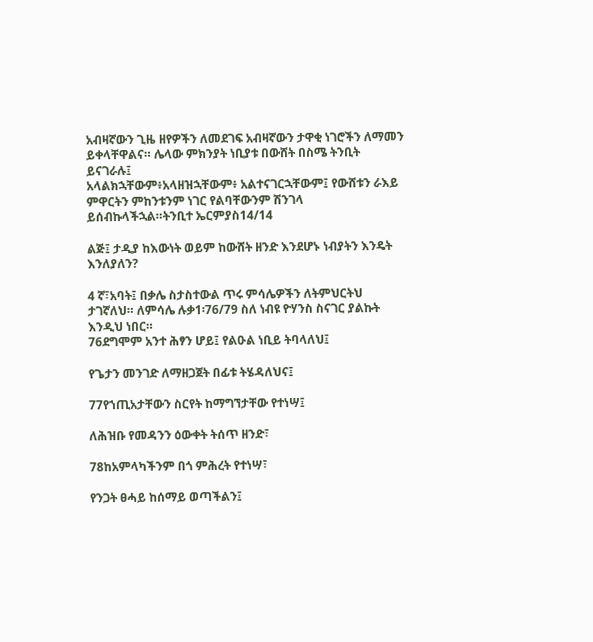አብዛኛውን ጊዜ ዘየዎችን ለመደገፍ አብዛኛውን ታዋቂ ነገሮችን ለማመን ይቀላቸዋልና። ሌላው ምክንያት ነቢያቱ በውሸት በስሜ ትንቢት ይናገራሉ፤
አላልክኋቸውም፥አላዘዝኋቸውም፥ አልተናገርኋቸውም፤ የውሸቱን ራእይ ምዋርትን ምከንቱንም ነገር የልባቸውንም ሽንገላ ይሰብኩላችኋል።ትንቢተ ኤርምያስ14/14

ልጅ፤ ታዲያ ከእውነት ወይም ከውሸት ዘንድ እንደሆኑ ነብያትን እንዴት እንለያለን?

4 ኛ፣አባት፤ በቃሌ ስታስተውል ጥሩ ምሳሌዎችን ለትምህርትህ ታገኛለህ። ለምሳሌ ሉቃ1፡76/79 ስለ ነብዩ ዮሃንስ ስናገር ያልኩት እንዲህ ነበር።
76ደግሞም አንተ ሕፃን ሆይ፤ የልዑል ነቢይ ትባላለህ፤

የጌታን መንገድ ለማዘጋጀት በፊቱ ትሄዳለህና፤

77የኀጢአታቸውን ስርየት ከማግኘታቸው የተነሣ፤

ለሕዝቡ የመዳንን ዕውቀት ትሰጥ ዘንድ፣

78ከአምላካችንም በጎ ምሕረት የተነሣ፣

የንጋት ፀሓይ ከሰማይ ወጣችልን፤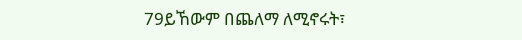79ይኸውም በጨለማ ለሚኖሩት፣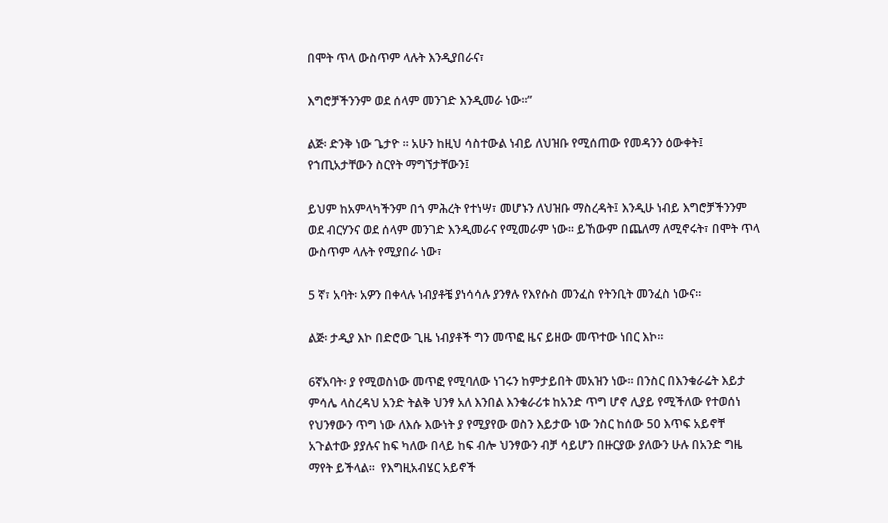በሞት ጥላ ውስጥም ላሉት እንዲያበራና፣

እግሮቻችንንም ወደ ሰላም መንገድ እንዲመራ ነው።”

ልጅ፡ ድንቅ ነው ጌታዮ ። አሁን ከዚህ ሳስተውል ነብይ ለህዝቡ የሚሰጠው የመዳንን ዕውቀት፤ የኀጢአታቸውን ስርየት ማግኘታቸውን፤

ይህም ከአምላካችንም በጎ ምሕረት የተነሣ፣ መሆኑን ለህዝቡ ማስረዳት፤ እንዲሁ ነብይ እግሮቻችንንም ወደ ብርሃንና ወደ ሰላም መንገድ እንዲመራና የሚመራም ነው። ይኸውም በጨለማ ለሚኖሩት፣ በሞት ጥላ ውስጥም ላሉት የሚያበራ ነው፣

5 ኛ፣ አባት፡ አዎን በቀላሉ ነብያቶቼ ያነሳሳሉ ያንፃሉ የእየሱስ መንፈስ የትንቢት መንፈስ ነውና።

ልጅ፡ ታዲያ እኮ በድሮው ጊዜ ነብያቶች ግን መጥፎ ዜና ይዘው መጥተው ነበር እኮ።

6ኛአባት፡ ያ የሚወስነው መጥፎ የሚባለው ነገሩን ከምታይበት መአዝን ነው። በንስር በእንቁራሬት እይታ ምሳሌ ላስረዳህ አንድ ትልቅ ህንፃ አለ እንበል እንቁራሪቱ ከአንድ ጥግ ሆኖ ሊያይ የሚችለው የተወሰነ የህንፃውን ጥግ ነው ለእሱ እውነት ያ የሚያየው ወስን እይታው ነው ንስር ከሰው 50 እጥፍ አይኖቸ አጉልተው ያያሉና ከፍ ካለው በላይ ከፍ ብሎ ህንፃውን ብቻ ሳይሆን በዙርያው ያለውን ሁሉ በአንድ ግዜ ማየት ይችላል።  የእግዚአብሄር አይኖች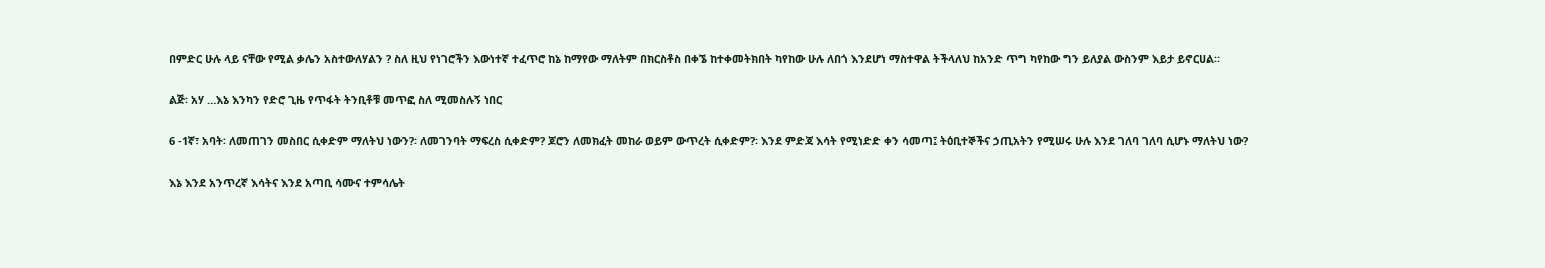በምድር ሁሉ ላይ ናቸው የሚል ቃሌን አስተውለሃልን ? ስለ ዚህ የነገሮችን እውነተኛ ተፈጥሮ ከኔ ከማየው ማለትም በክርስቶስ በቀኜ ከተቀመትክበት ካየከው ሁሉ ለበጎ እንደሆነ ማስተዋል ትችላለህ ከአንድ ጥግ ካየከው ግን ይለያል ውስንም እይታ ይኖርሀል።

ልጅ፡ አሃ …እኔ እንካን የድሮ ጊዜ የጥፋት ትንቢቶቹ መጥፎ ስለ ሚመስሉኝ ነበር

6 -1ኛ፣ አባት፡ ለመጠገን መስበር ሲቀድም ማለትህ ነውን?፡ ለመገንባት ማፍረስ ሲቀድም? ጆሮን ለመክፈት መከራ ወይም ውጥረት ሲቀድም?፡ እንደ ምድጃ እሳት የሚነድድ ቀን ሳመጣ፤ ትዕቢተኞችና ኃጢአትን የሚሠሩ ሁሉ እንደ ገለባ ገለባ ሲሆኑ ማለትህ ነው?

እኔ እንደ አንጥረኛ እሳትና እንደ አጣቢ ሳሙና ተምሳሌት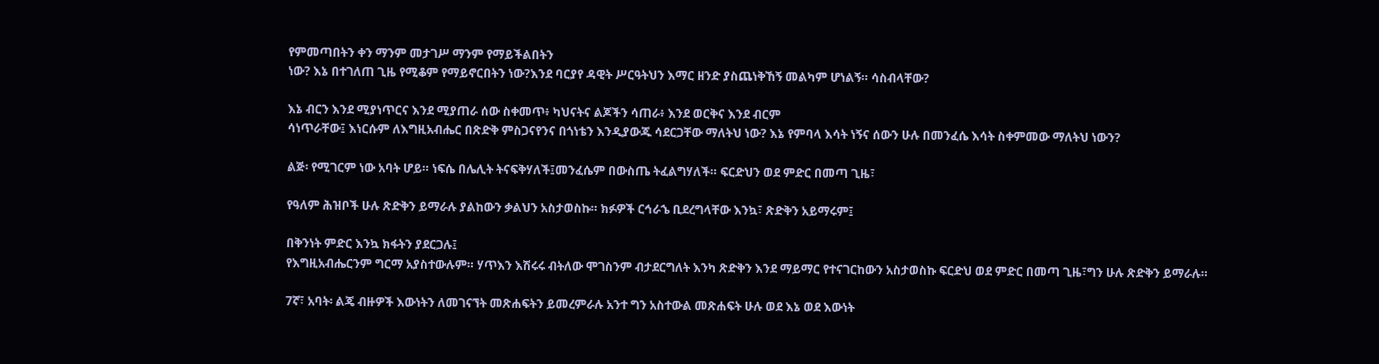የምመጣበትን ቀን ማንም መታገሥ ማንም የማይችልበትን
ነው? እኔ በተገለጠ ጊዜ የሚቆም የማይኖርበትን ነው?እንደ ባርያየ ዳዊት ሥርዓትህን እማር ዘንድ ያስጨነቅኸኝ መልካም ሆነልኝ። ሳስብላቸው?

እኔ ብርን እንደ ሚያነጥርና እንደ ሚያጠራ ሰው ስቀመጥ፥ ካህናትና ልጆችን ሳጠራ፥ እንደ ወርቅና እንደ ብርም
ሳነጥራቸው፤ እነርሱም ለእግዚአብሔር በጽድቅ ምስጋናየንና በጎነቴን እንዲያውጁ ሳደርጋቸው ማለትህ ነው? እኔ የምባላ እሳት ነኝና ሰውን ሁሉ በመንፈሴ እሳት ስቀምመው ማለትህ ነውን?

ልጅ፡ የሚገርም ነው አባት ሆይ። ነፍሴ በሌሊት ትናፍቅሃለች፤መንፈሴም በውስጤ ትፈልግሃለች። ፍርድህን ወደ ምድር በመጣ ጊዜ፣

የዓለም ሕዝቦች ሁሉ ጽድቅን ይማራሉ ያልከውን ቃልህን አስታወስኩ። ክፉዎች ርኅራኄ ቢደረግላቸው እንኳ፣ ጽድቅን አይማሩም፤

በቅንነት ምድር እንኳ ክፋትን ያደርጋሉ፤
የእግዚአብሔርንም ግርማ አያስተውሉም። ሃጥእን እሽሩሩ ብትለው ሞገስንም ብታደርግለት እንካ ጽድቅን እንደ ማይማር የተናገርከውን አስታወስኩ ፍርድህ ወደ ምድር በመጣ ጊዜ፣ግን ሁሉ ጽድቅን ይማራሉ።

7ኛ፣ አባት፡ ልጄ ብዙዎች እውነትን ለመገናኘት መጽሐፍትን ይመረምራሉ አንተ ግን አስተውል መጽሐፍት ሁሉ ወደ እኔ ወደ እውነት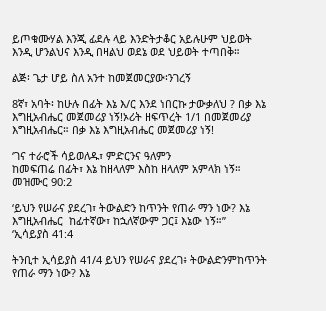ይጦቁሙሃል እንጂ ፊደሉ ላይ እንድትታቆር አይሉሁም ህይወት እንዲ ሆንልህና እንዲ በዛልህ ወደኔ ወደ ህይወት ተጣበቅ።

ልጅ፡ ጌታ ሆይ ስለ አንተ ከመጀመርያው፡ንገረኝ

8ኛ፣ አባት፡ ከሁሉ በፊት እኔ እ/ር እንደ ነበርኩ ታውቃለህ ? በቃ እኔ እግዚአብሔር መጀመሪያ ነኝ!ኦሪት ዘፍጥረት 1/1 በመጀመሪያ እግዚአብሔር። በቃ እኔ እግዚአብሔር መጀመሪያ ነኝ!

‘ገና ተራሮች ሳይወለዱ፣ ምድርንና ዓለምን
ከመፍጠሬ በፊት፣ እኔ ከዘላለም እስከ ዘላለም አምላክ ነኝ።
መዝሙር 90:2

‘ይህን የሠራና ያደረገ፣ ትውልድን ከጥንት የጠራ ማን ነው? እኔ እግዚአብሔር  ከፊተኛው፣ ከኋለኛውም ጋር፤ እኔው ነኝ።”   ‘ኢሳይያስ 41:4

ትንቢተ ኢሳይያስ 41/4 ይህን የሠራና ያደረገ፥ ትውልድንምከጥንት የጠራ ማን ነው? እኔ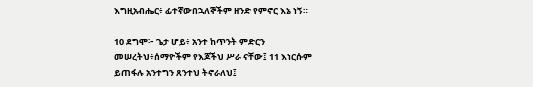እግዚአብሔር፥ ፊተኛውበኋለኞችም ዘንድ የምኖር እኔ ነኝ።

10 ደግሞ፦ ጌታ ሆይ፥ አንተ ከጥንት ምድርን መሠረትህ፥ሰማዮችም የእጆችህ ሥራ ናቸው፤ 11 እነርሱም ይጠፋሉ አንተግን ጸንተህ ትኖራለህ፤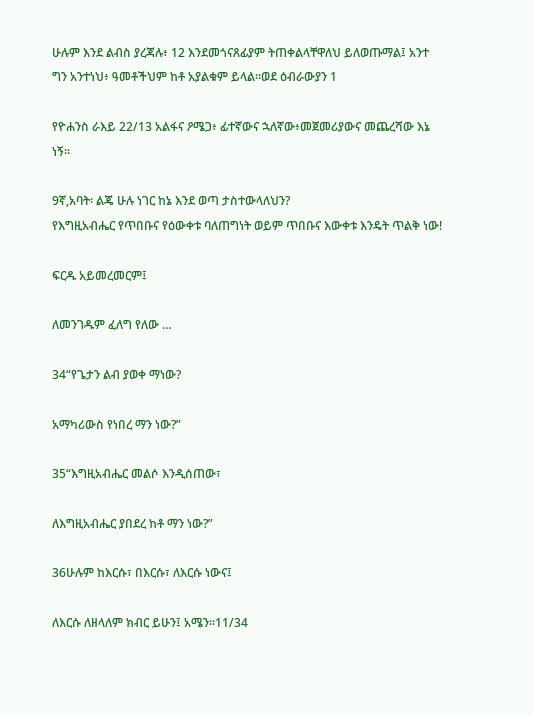ሁሉም እንደ ልብስ ያረጃሉ፥ 12 እንደመጎናጸፊያም ትጠቀልላቸዋለህ ይለወጡማል፤ አንተ ግን አንተነህ፥ ዓመቶችህም ከቶ አያልቁም ይላል።ወደ ዕብራውያን 1

የዮሐንስ ራእይ 22/13 አልፋና ዖሜጋ፥ ፊተኛውና ኋለኛው፥መጀመሪያውና መጨረሻው እኔ ነኝ።

9ኛ,አባት፡ ልጄ ሁሉ ነገር ከኔ እንደ ወጣ ታስተውላለህን?
የእግዚአብሔር የጥበቡና የዕውቀቱ ባለጠግነት ወይም ጥበቡና እውቀቱ እንዴት ጥልቅ ነው!

ፍርዱ አይመረመርም፤

ለመንገዱም ፈለግ የለው …

34“የጌታን ልብ ያወቀ ማነው?

አማካሪውስ የነበረ ማን ነው?”

35“እግዚአብሔር መልሶ እንዲሰጠው፣

ለእግዚአብሔር ያበደረ ከቶ ማን ነው?”

36ሁሉም ከእርሱ፣ በእርሱ፣ ለእርሱ ነውና፤

ለእርሱ ለዘላለም ክብር ይሁን፤ አሜን።11/34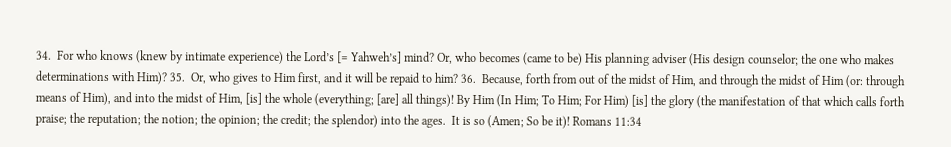34.  For who knows (knew by intimate experience) the Lord’s [= Yahweh’s] mind? Or, who becomes (came to be) His planning adviser (His design counselor; the one who makes determinations with Him)? 35.  Or, who gives to Him first, and it will be repaid to him? 36.  Because, forth from out of the midst of Him, and through the midst of Him (or: through means of Him), and into the midst of Him, [is] the whole (everything; [are] all things)! By Him (In Him; To Him; For Him) [is] the glory (the manifestation of that which calls forth praise; the reputation; the notion; the opinion; the credit; the splendor) into the ages.  It is so (Amen; So be it)! Romans 11:34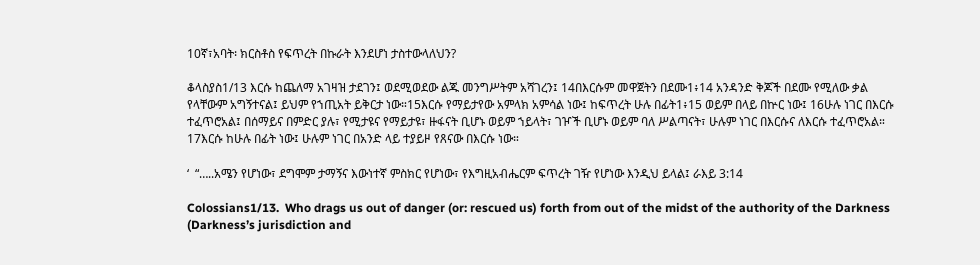10ኛ፣አባት፡ ክርስቶስ የፍጥረት በኩራት እንደሆነ ታስተውላለህን?

ቆላስያስ1/13 እርሱ ከጨለማ አገዛዝ ታደገን፤ ወደሚወደው ልጁ መንግሥትም አሻገረን፤ 14በእርሱም መዋጀትን በደሙ1፥14 አንዳንድ ቅጆች በደሙ የሚለው ቃል የላቸውም አግኝተናል፤ ይህም የኀጢአት ይቅርታ ነው።15እርሱ የማይታየው አምላክ አምሳል ነው፤ ከፍጥረት ሁሉ በፊት1፥15 ወይም በላይ በኵር ነው፤ 16ሁሉ ነገር በእርሱ ተፈጥሮአል፤ በሰማይና በምድር ያሉ፣ የሚታዩና የማይታዩ፣ ዙፋናት ቢሆኑ ወይም ኀይላት፣ ገዦች ቢሆኑ ወይም ባለ ሥልጣናት፣ ሁሉም ነገር በእርሱና ለእርሱ ተፈጥሮአል። 17እርሱ ከሁሉ በፊት ነው፤ ሁሉም ነገር በአንድ ላይ ተያይዞ የጸናው በእርሱ ነው።

‘  “…..አሜን የሆነው፣ ደግሞም ታማኝና እውነተኛ ምስክር የሆነው፣ የእግዚአብሔርም ፍጥረት ገዥ የሆነው እንዲህ ይላል፤ ራእይ 3:14

Colossians1/13.  Who drags us out of danger (or: rescued us) forth from out of the midst of the authority of the Darkness (Darkness’s jurisdiction and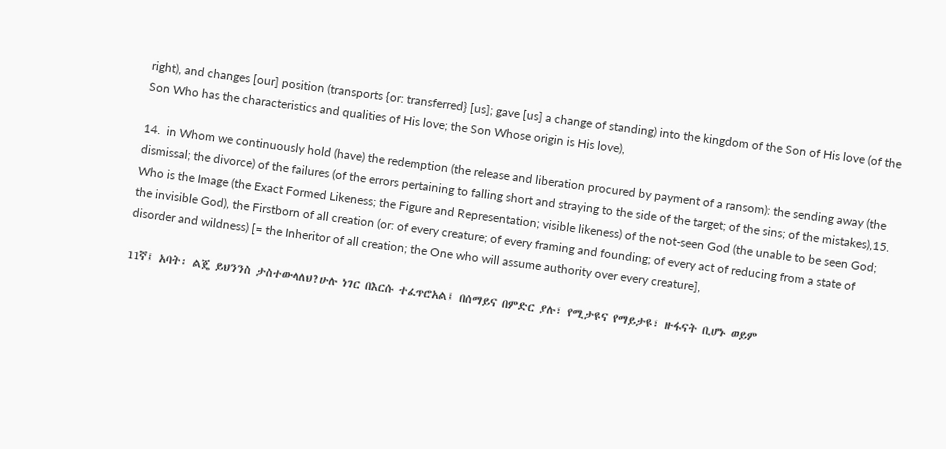right), and changes [our] position (transports {or: transferred} [us]; gave [us] a change of standing) into the kingdom of the Son of His love (of the Son Who has the characteristics and qualities of His love; the Son Whose origin is His love),

14.  in Whom we continuously hold (have) the redemption (the release and liberation procured by payment of a ransom): the sending away (the dismissal; the divorce) of the failures (of the errors pertaining to falling short and straying to the side of the target; of the sins; of the mistakes),15.  Who is the Image (the Exact Formed Likeness; the Figure and Representation; visible likeness) of the not-seen God (the unable to be seen God; the invisible God), the Firstborn of all creation (or: of every creature; of every framing and founding; of every act of reducing from a state of disorder and wildness) [= the Inheritor of all creation; the One who will assume authority over every creature],

11ኛ፤ አባት፡ ልጄ ይህንንስ ታስተውላለህ?ሁሉ ነገር በእርሱ ተፈጥሮአል፤ በሰማይና በምድር ያሉ፣ የሚታዩና የማይታዩ፣ ዙፋናት ቢሆኑ ወይም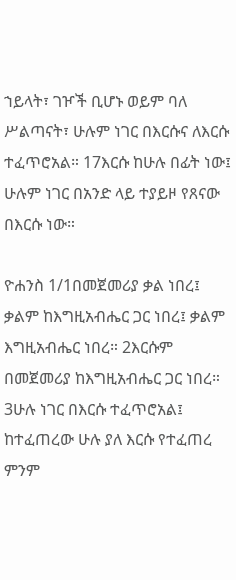ኀይላት፣ ገዦች ቢሆኑ ወይም ባለ ሥልጣናት፣ ሁሉም ነገር በእርሱና ለእርሱ ተፈጥሮአል። 17እርሱ ከሁሉ በፊት ነው፤ ሁሉም ነገር በአንድ ላይ ተያይዞ የጸናው በእርሱ ነው።

ዮሐንስ 1/1በመጀመሪያ ቃል ነበረ፤ ቃልም ከእግዚአብሔር ጋር ነበረ፤ ቃልም እግዚአብሔር ነበረ። 2እርሱም በመጀመሪያ ከእግዚአብሔር ጋር ነበረ። 3ሁሉ ነገር በእርሱ ተፈጥሮአል፤ ከተፈጠረው ሁሉ ያለ እርሱ የተፈጠረ ምንም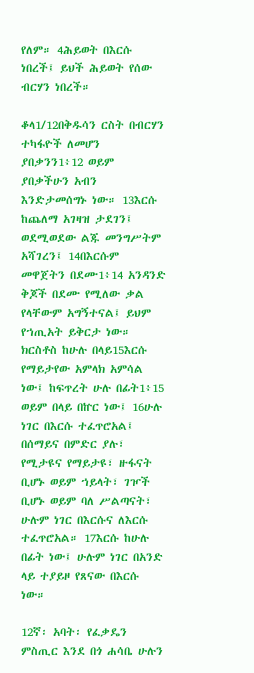የለም። 4ሕይወት በእርሱ ነበረች፤ ይህች ሕይወት የሰው ብርሃን ነበረች።

ቆላ1/12በቅዱሳን ርስት በብርሃን ተካፋዮች ለመሆን ያበቃንን1፥12 ወይም ያበቃችሁን አብን እንድታመሰግኑ ነው። 13እርሱ ከጨለማ አገዛዝ ታደገን፤ ወደሚወደው ልጁ መንግሥትም አሻገረን፤ 14በእርሱም መዋጀትን በደሙ1፥14 አንዳንድ ቅጆች በደሙ የሚለው ቃል የላቸውም አግኝተናል፤ ይህም የኀጢአት ይቅርታ ነው። ክርስቶስ ከሁሉ በላይ15እርሱ የማይታየው አምላክ አምሳል ነው፤ ከፍጥረት ሁሉ በፊት1፥15 ወይም በላይ በኵር ነው፤ 16ሁሉ ነገር በእርሱ ተፈጥሮአል፤ በሰማይና በምድር ያሉ፣ የሚታዩና የማይታዩ፣ ዙፋናት ቢሆኑ ወይም ኀይላት፣ ገዦች ቢሆኑ ወይም ባለ ሥልጣናት፣ ሁሉም ነገር በእርሱና ለእርሱ ተፈጥሮአል። 17እርሱ ከሁሉ በፊት ነው፤ ሁሉም ነገር በአንድ ላይ ተያይዞ የጸናው በእርሱ ነው።

12ኛ፡ አባት፡ የፈቃዴን ምስጢር እንደ በጎ ሐሳቤ ሁሉን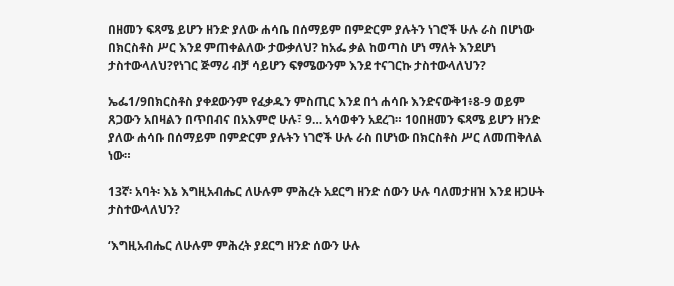በዘመን ፍጻሜ ይሆን ዘንድ ያለው ሐሳቤ በሰማይም በምድርም ያሉትን ነገሮች ሁሉ ራስ በሆነው በክርስቶስ ሥር እንደ ምጠቀልለው ታውቃለህ? ከአፌ ቃል ከወጣስ ሆነ ማለት እንደሆነ ታስተውላለህ?የነገር ጅማሪ ብቻ ሳይሆን ፍፃሜውንም እንደ ተናገርኩ ታስተውላለህን?

ኤፌ1/9በክርስቶስ ያቀደውንም የፈቃዱን ምስጢር እንደ በጎ ሐሳቡ እንድናውቅ1፥8-9 ወይም ጸጋውን አበዛልን በጥበብና በአእምሮ ሁሉ፣ 9… አሳወቀን አደረገ። 10በዘመን ፍጻሜ ይሆን ዘንድ ያለው ሐሳቡ በሰማይም በምድርም ያሉትን ነገሮች ሁሉ ራስ በሆነው በክርስቶስ ሥር ለመጠቅለል ነው።

13ኛ፡ አባት፡ እኔ እግዚአብሔር ለሁሉም ምሕረት አደርግ ዘንድ ሰውን ሁሉ ባለመታዘዝ እንደ ዘጋሁት ታስተውላለህን?

‘እግዚአብሔር ለሁሉም ምሕረት ያደርግ ዘንድ ሰውን ሁሉ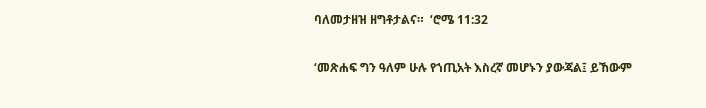ባለመታዘዝ ዘግቶታልና።  ‘ሮሜ 11:32

‘መጽሐፍ ግን ዓለም ሁሉ የኀጢአት እስረኛ መሆኑን ያውጃል፤ ይኸውም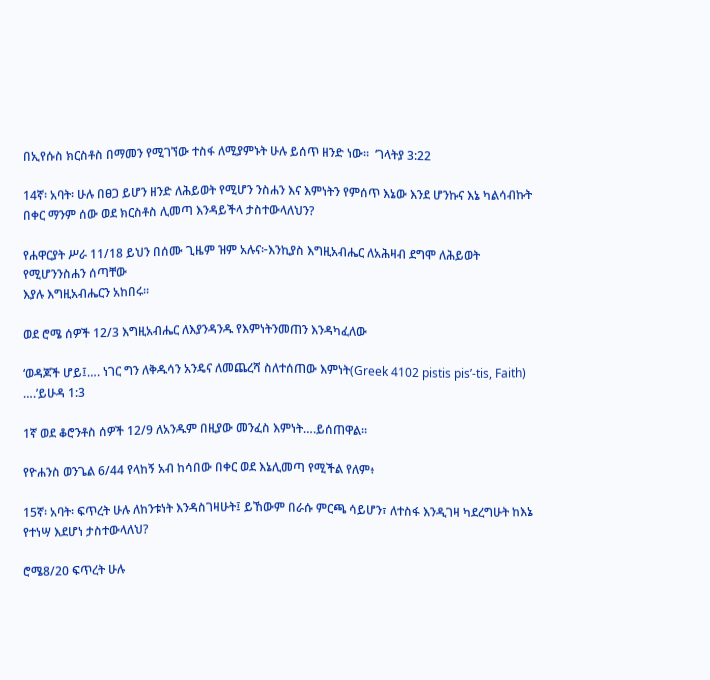በኢየሱስ ክርስቶስ በማመን የሚገኘው ተስፋ ለሚያምኑት ሁሉ ይሰጥ ዘንድ ነው።  ‘ገላትያ 3:22

14ኛ፡ አባት፡ ሁሉ በፀጋ ይሆን ዘንድ ለሕይወት የሚሆን ንስሐን እና እምነትን የምሰጥ እኔው እንደ ሆንኩና እኔ ካልሳብኩት በቀር ማንም ሰው ወደ ክርስቶስ ሊመጣ እንዳይችላ ታስተውላለህን?

የሐዋርያት ሥራ 11/18 ይህን በሰሙ ጊዜም ዝም አሉና፦እንኪያስ እግዚአብሔር ለአሕዛብ ደግሞ ለሕይወት የሚሆንንስሐን ሰጣቸው
እያሉ እግዚአብሔርን አከበሩ።

ወደ ሮሜ ሰዎች 12/3 እግዚአብሔር ለእያንዳንዱ የእምነትንመጠን እንዳካፈለው

‘ወዳጆች ሆይ፤…. ነገር ግን ለቅዱሳን አንዴና ለመጨረሻ ስለተሰጠው እምነት(Greek 4102 pistis pis’-tis, Faith) ….’ይሁዳ 1:3

1ኛ ወደ ቆሮንቶስ ሰዎች 12/9 ለአንዱም በዚያው መንፈስ እምነት….ይሰጠዋል።

የዮሐንስ ወንጌል 6/44 የላከኝ አብ ከሳበው በቀር ወደ እኔሊመጣ የሚችል የለም፥

15ኛ፡ አባት፡ ፍጥረት ሁሉ ለከንቱነት እንዳስገዛሁት፤ ይኸውም በራሱ ምርጫ ሳይሆን፣ ለተስፋ እንዲገዛ ካደረግሁት ከእኔ የተነሣ እደሆነ ታስተውላለህ?

ሮሜ8/20 ፍጥረት ሁሉ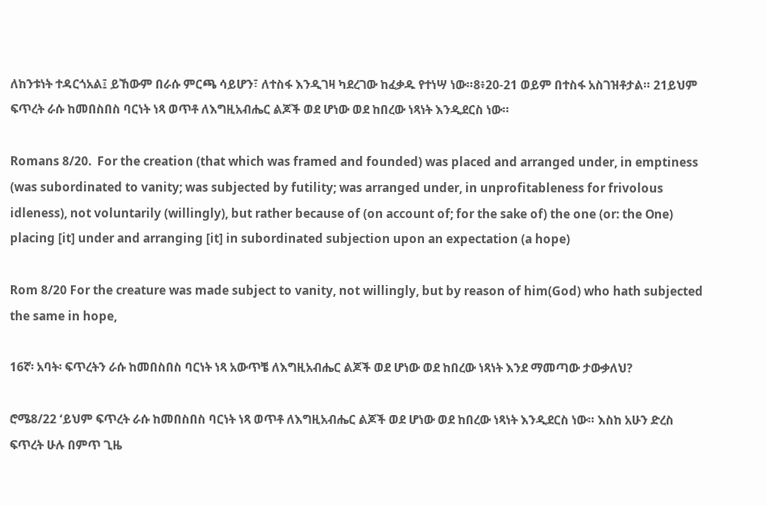ለከንቱነት ተዳርጎአል፤ ይኸውም በራሱ ምርጫ ሳይሆን፣ ለተስፋ እንዲገዛ ካደረገው ከፈቃዱ የተነሣ ነው።8፥20-21 ወይም በተስፋ አስገዝቶታል። 21ይህም ፍጥረት ራሱ ከመበስበስ ባርነት ነጻ ወጥቶ ለእግዚአብሔር ልጆች ወደ ሆነው ወደ ከበረው ነጻነት እንዲደርስ ነው።

Romans 8/20.  For the creation (that which was framed and founded) was placed and arranged under, in emptiness (was subordinated to vanity; was subjected by futility; was arranged under, in unprofitableness for frivolous idleness), not voluntarily (willingly), but rather because of (on account of; for the sake of) the one (or: the One) placing [it] under and arranging [it] in subordinated subjection upon an expectation (a hope)

Rom 8/20 For the creature was made subject to vanity, not willingly, but by reason of him(God) who hath subjected the same in hope,

16ኛ፡ አባት፡ ፍጥረትን ራሱ ከመበስበስ ባርነት ነጻ አውጥቼ ለእግዚአብሔር ልጆች ወደ ሆነው ወደ ከበረው ነጻነት እንደ ማመጣው ታውቃለህ?

ሮሜ8/22 ‘ይህም ፍጥረት ራሱ ከመበስበስ ባርነት ነጻ ወጥቶ ለእግዚአብሔር ልጆች ወደ ሆነው ወደ ከበረው ነጻነት እንዲደርስ ነው። እስከ አሁን ድረስ ፍጥረት ሁሉ በምጥ ጊዜ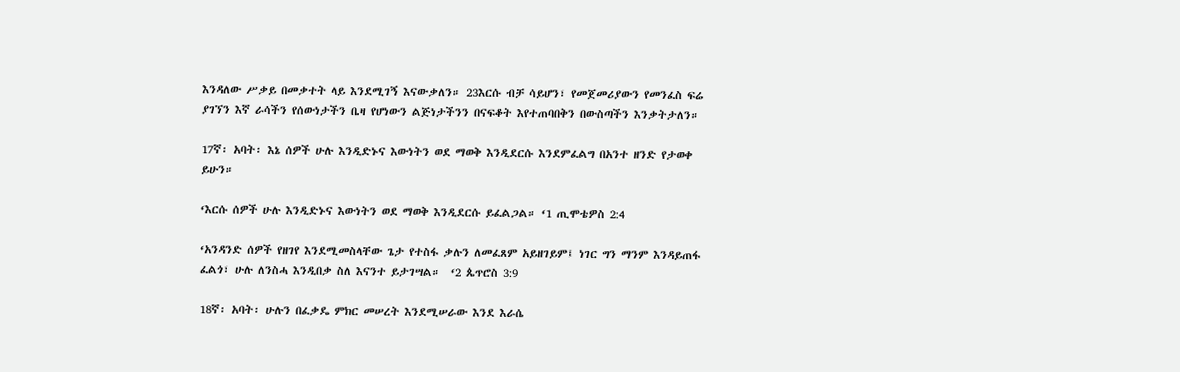እንዳለው ሥቃይ በመቃተት ላይ እንደሚገኝ እናውቃለን። 23እርሱ ብቻ ሳይሆን፣ የመጀመሪያውን የመንፈስ ፍሬ ያገኘን እኛ ራሳችን የሰውነታችን ቤዛ የሆነውን ልጅነታችንን በናፍቆት እየተጠባበቅን በውስጣችን እንቃትታለን።

17ኛ፡ አባት፡ እኔ ሰዎች ሁሉ እንዲድኑና እውነትን ወደ ማወቅ እንዲደርሱ እንደምፈልግ በአንተ ዘንድ የታወቀ ይሁን።

‘እርሱ ሰዎች ሁሉ እንዲድኑና እውነትን ወደ ማወቅ እንዲደርሱ ይፈልጋል። ‘1 ጢሞቴዎስ 2:4

‘አንዳንድ ሰዎች የዘገየ እንደሚመስላቸው ጌታ የተስፋ ቃሉን ለመፈጸም አይዘገይም፤ ነገር ግን ማንም እንዳይጠፋ ፈልጎ፣ ሁሉ ለንስሓ እንዲበቃ ስለ እናንተ ይታገሣል።  ‘2 ጴጥሮስ 3:9

18ኛ፡ አባት፡ ሁሉን በፈቃዴ ምክር መሠረት እንደሚሠራው እንደ እራሴ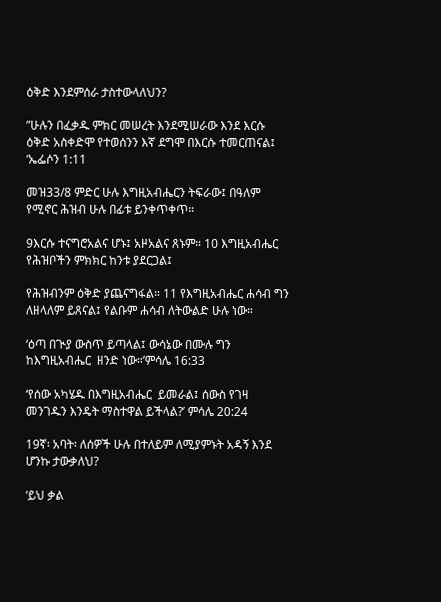ዕቅድ እንደምሰራ ታስተውላለህን?

”ሁሉን በፈቃዱ ምክር መሠረት እንደሚሠራው እንደ እርሱ ዕቅድ አስቀድሞ የተወሰንን እኛ ደግሞ በእርሱ ተመርጠናል፤  ‘ኤፌሶን 1:11

መዝ33/8 ምድር ሁሉ እግዚአብሔርን ትፍራው፤ በዓለም የሚኖር ሕዝብ ሁሉ በፊቱ ይንቀጥቀጥ።

9እርሱ ተናግሮአልና ሆኑ፤ አዞአልና ጸኑም። 10 እግዚአብሔር የሕዝቦችን ምክክር ከንቱ ያደርጋል፤

የሕዝብንም ዕቅድ ያጨናግፋል። 11 የእግዚአብሔር ሐሳብ ግን ለዘላለም ይጸናል፤ የልቡም ሐሳብ ለትውልድ ሁሉ ነው።

‘ዕጣ በጒያ ውስጥ ይጣላል፤ ውሳኔው በሙሉ ግን ከእግዚአብሔር  ዘንድ ነው።’ምሳሌ 16:33

‘የሰው አካሄዱ በእግዚአብሔር  ይመራል፤ ሰውስ የገዛ መንገዱን እንዴት ማስተዋል ይችላል?’ ምሳሌ 20:24

19ኛ፡ አባት፡ ለሰዎች ሁሉ በተለይም ለሚያምኑት አዳኝ እንደ ሆንኩ ታውቃለህ?

‘ይህ ቃል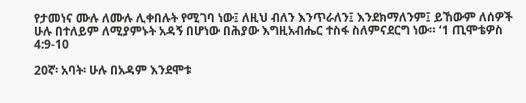የታመነና ሙሉ ለሙሉ ሊቀበሉት የሚገባ ነው፤ ለዚህ ብለን እንጥራለን፤ እንደክማለንም፤ ይኸውም ለሰዎች ሁሉ በተለይም ለሚያምኑት አዳኝ በሆነው በሕያው እግዚአብሔር ተስፋ ስለምናደርግ ነው። ‘1 ጢሞቴዎስ 4:9-10

20ኛ፡ አባት፡ ሁሉ በአዳም እንደሞቱ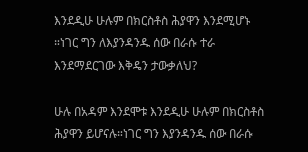እንደዲሁ ሁሉም በክርስቶስ ሕያዋን እንደሚሆኑ ።ነገር ግን ለእያንዳንዱ ሰው በራሱ ተራ እንደማደርገው እቅዴን ታውቃለህ?

ሁሉ በአዳም እንደሞቱ እንደዲሁ ሁሉም በክርስቶስ ሕያዋን ይሆናሉ።ነገር ግን እያንዳንዱ ሰው በራሱ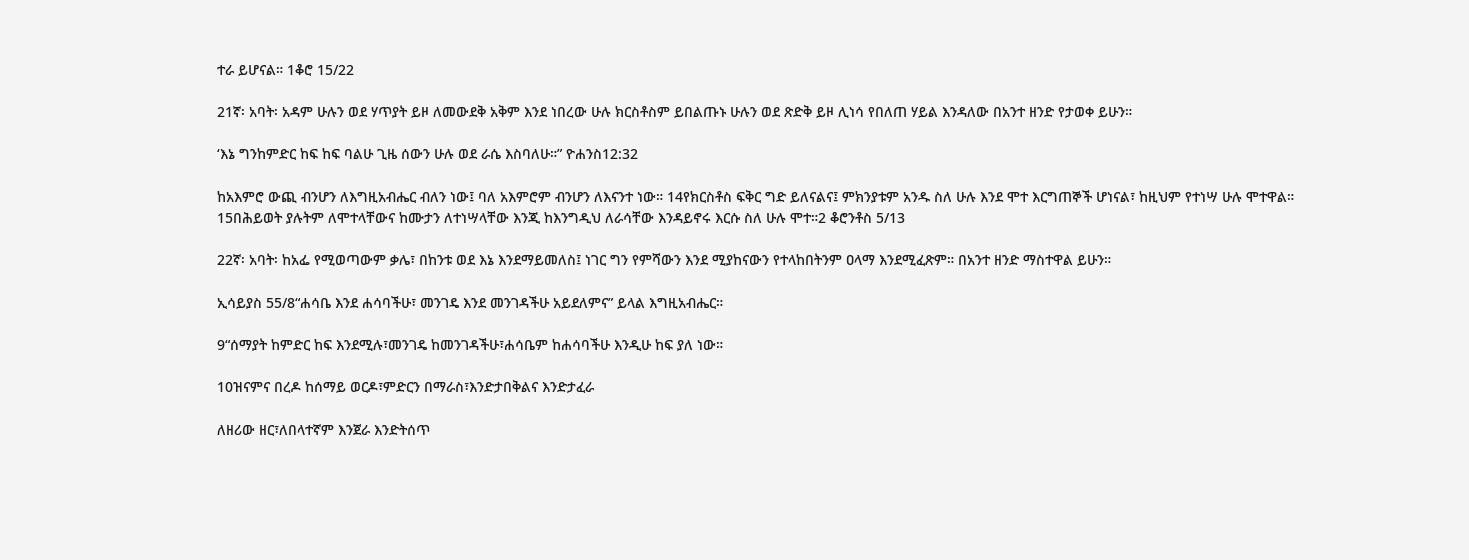ተራ ይሆናል። 1ቆሮ 15/22

21ኛ፡ አባት፡ አዳም ሁሉን ወደ ሃጥያት ይዞ ለመውደቅ አቅም እንደ ነበረው ሁሉ ክርስቶስም ይበልጡኑ ሁሉን ወደ ጽድቅ ይዞ ሊነሳ የበለጠ ሃይል እንዳለው በአንተ ዘንድ የታወቀ ይሁን።

‘እኔ ግንከምድር ከፍ ከፍ ባልሁ ጊዜ ሰውን ሁሉ ወደ ራሴ እስባለሁ።” ዮሐንስ12:32

ከአእምሮ ውጪ ብንሆን ለእግዚአብሔር ብለን ነው፤ ባለ አእምሮም ብንሆን ለእናንተ ነው። 14የክርስቶስ ፍቅር ግድ ይለናልና፤ ምክንያቱም አንዱ ስለ ሁሉ እንደ ሞተ እርግጠኞች ሆነናል፣ ከዚህም የተነሣ ሁሉ ሞተዋል። 15በሕይወት ያሉትም ለሞተላቸውና ከሙታን ለተነሣላቸው እንጂ ከእንግዲህ ለራሳቸው እንዳይኖሩ እርሱ ስለ ሁሉ ሞተ።2 ቆሮንቶስ 5/13

22ኛ፡ አባት፡ ከአፌ የሚወጣውም ቃሌ፣ በከንቱ ወደ እኔ እንደማይመለስ፤ ነገር ግን የምሻውን እንደ ሚያከናውን የተላከበትንም ዐላማ እንደሚፈጽም። በአንተ ዘንድ ማስተዋል ይሁን።

ኢሳይያስ 55/8“ሐሳቤ እንደ ሐሳባችሁ፣ መንገዴ እንደ መንገዳችሁ አይደለምና” ይላል እግዚአብሔር።

9“ሰማያት ከምድር ከፍ እንደሚሉ፣መንገዴ ከመንገዳችሁ፣ሐሳቤም ከሐሳባችሁ እንዲሁ ከፍ ያለ ነው።

10ዝናምና በረዶ ከሰማይ ወርዶ፣ምድርን በማራስ፣እንድታበቅልና እንድታፈራ

ለዘሪው ዘር፣ለበላተኛም እንጀራ እንድትሰጥ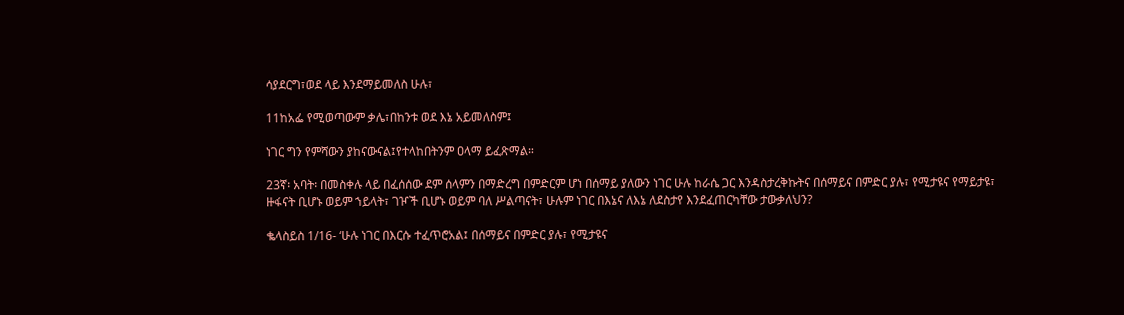ሳያደርግ፣ወደ ላይ እንደማይመለስ ሁሉ፣

11ከአፌ የሚወጣውም ቃሌ፣በከንቱ ወደ እኔ አይመለስም፤

ነገር ግን የምሻውን ያከናውናል፤የተላከበትንም ዐላማ ይፈጽማል።

23ኛ፡ አባት፡ በመስቀሉ ላይ በፈሰሰው ደም ሰላምን በማድረግ በምድርም ሆነ በሰማይ ያለውን ነገር ሁሉ ከራሴ ጋር እንዳስታረቅኩትና በሰማይና በምድር ያሉ፣ የሚታዩና የማይታዩ፣ ዙፋናት ቢሆኑ ወይም ኀይላት፣ ገዦች ቢሆኑ ወይም ባለ ሥልጣናት፣ ሁሉም ነገር በእኔና ለእኔ ለደስታየ እንደፈጠርካቸው ታውቃለህን?

ቈላስይስ 1/16- ‘ሁሉ ነገር በእርሱ ተፈጥሮአል፤ በሰማይና በምድር ያሉ፣ የሚታዩና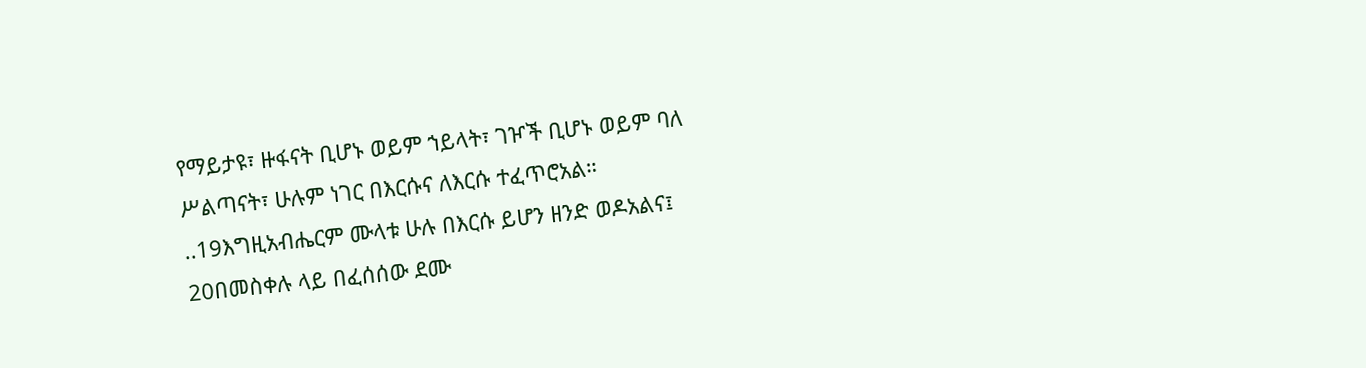የማይታዩ፣ ዙፋናት ቢሆኑ ወይም ኀይላት፣ ገዦች ቢሆኑ ወይም ባለ ሥልጣናት፣ ሁሉም ነገር በእርሱና ለእርሱ ተፈጥሮአል። ..19እግዚአብሔርም ሙላቱ ሁሉ በእርሱ ይሆን ዘንድ ወዶአልና፤ 20በመስቀሉ ላይ በፈሰሰው ደሙ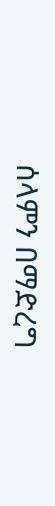ሰላምን በማድረግ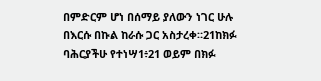በምድርም ሆነ በሰማይ ያለውን ነገር ሁሉ በእርሱ በኩል ከራሱ ጋር አስታረቀ።21ከክፉ ባሕርያችሁ የተነሣ1፥21 ወይም በክፉ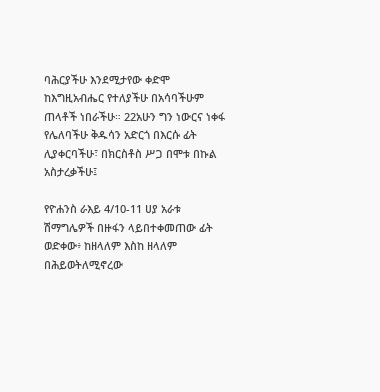ባሕርያችሁ እንደሚታየው ቀድሞ ከእግዚአብሔር የተለያችሁ በአሳባችሁም ጠላቶች ነበራችሁ። 22አሁን ግን ነውርና ነቀፋ የሌለባችሁ ቅዱሳን አድርጎ በእርሱ ፊት ሊያቀርባችሁ፣ በክርስቶስ ሥጋ በሞቱ በኩል አስታረቃችሁ፤

የዮሐንስ ራእይ 4/10-11 ሀያ አራቱ ሽማግሌዎች በዙፋን ላይበተቀመጠው ፊት ወድቀው፥ ከዘላለም እስከ ዘላለም በሕይወትለሚኖረው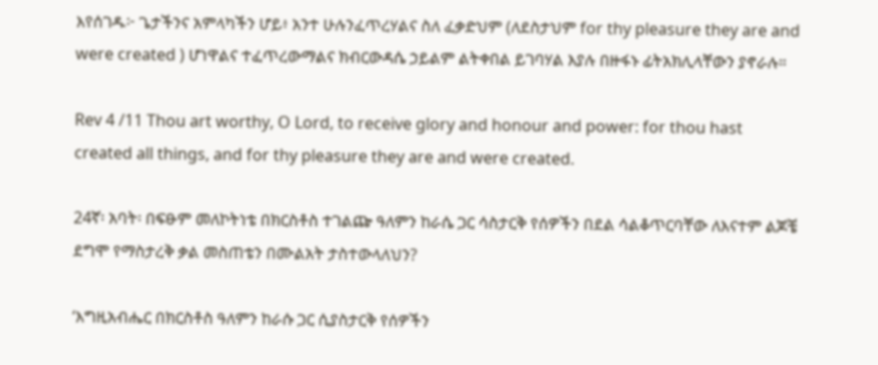እየሰገዱ፦ ጌታችንና አምላካችን ሆይ፥ አንተ ሁሉንፈጥረሃልና ስለ ፈቃድህም (ለደስታህም for thy pleasure they are and were created ) ሆነዋልና ተፈጥረውማልና ክብርውዳሴ ኃይልም ልትቀበል ይገባሃል እያሉ በዙፋኑ ፊትአክሊላቸውን ያኖራሉ።

Rev 4 /11 Thou art worthy, O Lord, to receive glory and honour and power: for thou hast created all things, and for thy pleasure they are and were created.

24ኛ፡ አባት፡ በፍፁም መለኮትነቴ በክርስቶስ ተገልጬ ዓለምን ከራሴ ጋር ሳስታርቅ የሰዎችን በደል ሳልቆጥርባቸው ለእናተም ልጆቼ ደግሞ የማስታረቅ ቃል መስጠቴን በሙልአት ታስተውላለህን?

‘እግዚአብሔር በክርስቶስ ዓለምን ከራሱ ጋር ሲያስታርቅ የሰዎችን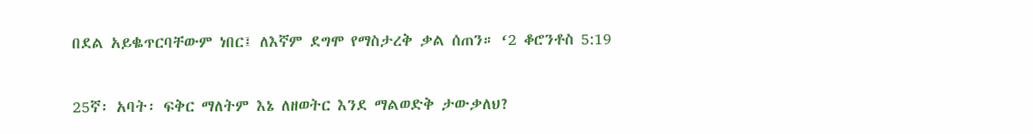በደል አይቈጥርባቸውም ነበር፤ ለእኛም ደግሞ የማስታረቅ ቃል ሰጠን። ‘2 ቆሮንቶስ 5:19

25ኛ፡ አባት፡ ፍቅር ማለትም እኔ ለዘወትር እንደ ማልወድቅ ታውቃለህ?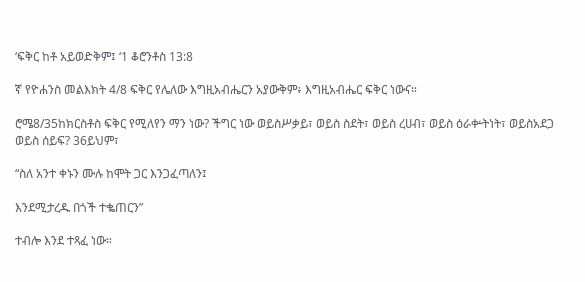‘ፍቅር ከቶ አይወድቅም፤ ‘1 ቆሮንቶስ 13:8

ኛ የዮሐንስ መልእክት 4/8 ፍቅር የሌለው እግዚአብሔርን አያውቅም፥ እግዚአብሔር ፍቅር ነውና።

ሮሜ8/35ከክርስቶስ ፍቅር የሚለየን ማን ነው? ችግር ነው ወይስሥቃይ፣ ወይስ ስደት፣ ወይስ ረሀብ፣ ወይስ ዕራቍትነት፣ ወይስአደጋ ወይስ ሰይፍ? 36ይህም፣

“ስለ አንተ ቀኑን ሙሉ ከሞት ጋር እንጋፈጣለን፤

እንደሚታረዱ በጎች ተቈጠርን”

ተብሎ እንደ ተጻፈ ነው።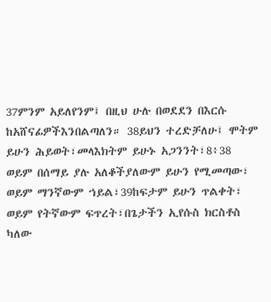37ምንም አይለየንም፤ በዚህ ሁሉ በወደደን በእርሱ ከአሸናፊዎችእንበልጣለን። 38ይህን ተረድቻለሁ፤ ሞትም ይሁን ሕይወት፣መላእክትም ይሁኑ አጋንንት፣8፥38 ወይም በሰማይ ያሉ አለቆችያለውም ይሁን የሚመጣው፣ ወይም ማንኛውም ኀይል፣39ከፍታም ይሁን ጥልቀት፣ ወይም የትኛውም ፍጥረት፣በጌታችን ኢየሱስ ክርስቶስ ካለው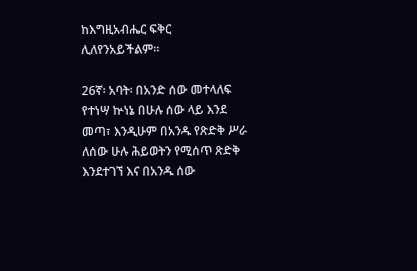ከእግዚአብሔር ፍቅር ሊለየንአይችልም።

26ኛ፡ አባት፡ በአንድ ሰው መተላለፍ የተነሣ ኵነኔ በሁሉ ሰው ላይ እንደ መጣ፣ እንዲሁም በአንዱ የጽድቅ ሥራ ለሰው ሁሉ ሕይወትን የሚሰጥ ጽድቅ እንደተገኘ እና በአንዱ ሰው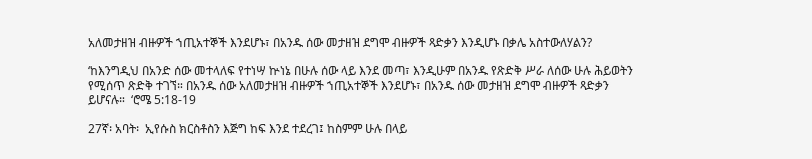አለመታዘዝ ብዙዎች ኀጢአተኞች እንደሆኑ፣ በአንዱ ሰው መታዘዝ ደግሞ ብዙዎች ጻድቃን እንዲሆኑ በቃሌ አስተውለሃልን?

‘ከእንግዲህ በአንድ ሰው መተላለፍ የተነሣ ኵነኔ በሁሉ ሰው ላይ እንደ መጣ፣ እንዲሁም በአንዱ የጽድቅ ሥራ ለሰው ሁሉ ሕይወትን የሚሰጥ ጽድቅ ተገኘ። በአንዱ ሰው አለመታዘዝ ብዙዎች ኀጢአተኞች እንደሆኑ፣ በአንዱ ሰው መታዘዝ ደግሞ ብዙዎች ጻድቃን ይሆናሉ።  ‘ሮሜ 5:18-19

27ኛ፡ አባት፡  ኢየሱስ ክርስቶስን እጅግ ከፍ እንደ ተደረገ፤ ከስምም ሁሉ በላይ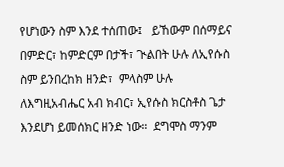የሆነውን ስም እንደ ተሰጠው፤   ይኸውም በሰማይና በምድር፣ ከምድርም በታች፣ ጒልበት ሁሉ ለኢየሱስ ስም ይንበረከክ ዘንድ፣  ምላስም ሁሉ ለእግዚአብሔር አብ ክብር፣ ኢየሱስ ክርስቶስ ጌታ እንደሆነ ይመሰክር ዘንድ ነው።  ደግሞስ ማንም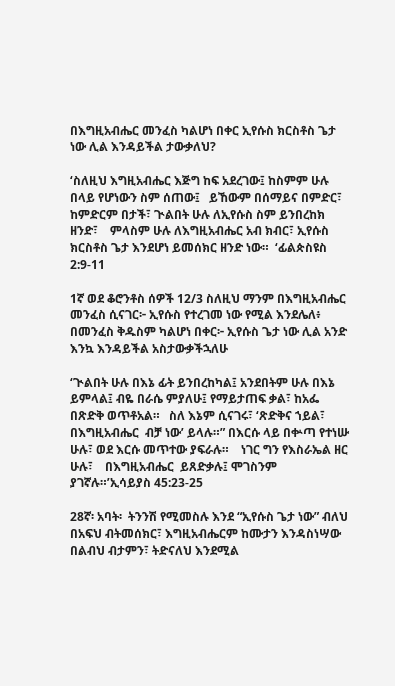በእግዚአብሔር መንፈስ ካልሆነ በቀር ኢየሱስ ክርስቶስ ጌታ ነው ሊል እንዳይችል ታውቃለህ?

‘ስለዚህ እግዚአብሔር እጅግ ከፍ አደረገው፤ ከስምም ሁሉ በላይ የሆነውን ስም ሰጠው፤   ይኸውም በሰማይና በምድር፣ ከምድርም በታች፣ ጒልበት ሁሉ ለኢየሱስ ስም ይንበረከክ ዘንድ፣    ምላስም ሁሉ ለእግዚአብሔር አብ ክብር፣ ኢየሱስ ክርስቶስ ጌታ እንደሆነ ይመሰክር ዘንድ ነው።  ‘ፊልጵስዩስ 2:9-11

1ኛ ወደ ቆሮንቶስ ሰዎች 12/3 ስለዚህ ማንም በእግዚአብሔር መንፈስ ሲናገር፦ ኢየሱስ የተረገመ ነው የሚል እንደሌለ፥ በመንፈስ ቅዱስም ካልሆነ በቀር፦ ኢየሱስ ጌታ ነው ሊል አንድ እንኳ እንዳይችል አስታውቃችኋለሁ

‘ጒልበት ሁሉ በእኔ ፊት ይንበረከካል፤ አንደበትም ሁሉ በእኔ ይምላል፤ ብዬ በራሴ ምያለሁ፤ የማይታጠፍ ቃል፣ ከአፌ በጽድቅ ወጥቶአል።   ስለ እኔም ሲናገሩ፣ ‘ጽድቅና ኀይል፣    በእግዚአብሔር  ብቻ ነው’ ይላሉ።” በእርሱ ላይ በቍጣ የተነሡ ሁሉ፣ ወደ እርሱ መጥተው ያፍራሉ።    ነገር ግን የእስራኤል ዘር ሁሉ፣    በእግዚአብሔር  ይጸድቃሉ፤ ሞገስንም ያገኛሉ።’ኢሳይያስ 45:23-25

28ኛ፡ አባት፡  ትንንሽ የሚመስሉ እንደ “ኢየሱስ ጌታ ነው” ብለህ በአፍህ ብትመሰክር፣ እግዚአብሔርም ከሙታን እንዳስነሣው በልብህ ብታምን፣ ትድናለህ እንደሚል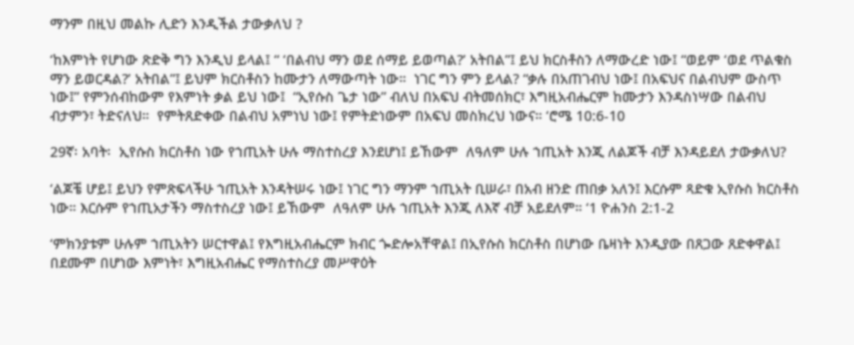ማንም በዚህ መልኩ ሊድን እንዲችል ታውቃለህ ?

‘ከእምነት የሆነው ጽድቅ ግን እንዲህ ይላል፤ “ ‘በልብህ ማን ወደ ሰማይ ይወጣል?’ አትበል”፤ ይህ ክርስቶስን ለማውረድ ነው፤ “ወይም ‘ወደ ጥልቁስ ማን ይወርዳል?’ አትበል”፤ ይህም ክርስቶስን ከሙታን ለማውጣት ነው።  ነገር ግን ምን ይላል? “ቃሉ በአጠገብህ ነው፤ በአፍህና በልብህም ውስጥ ነው፤” የምንሰብከውም የእምነት ቃል ይህ ነው፤  “ኢየሱስ ጌታ ነው” ብለህ በአፍህ ብትመሰክር፣ እግዚአብሔርም ከሙታን እንዳስነሣው በልብህ ብታምን፣ ትድናለህ።  የምትጸድቀው በልብህ አምነህ ነው፤ የምትድነውም በአፍህ መስክረህ ነውና። ‘ሮሜ 10:6-10

29ኛ፡ አባት፡  ኢየሱስ ክርስቶስ ነው የኀጢአት ሁሉ ማስተስረያ እንደሆነ፤ ይኸውም  ለዓለም ሁሉ ኀጢአት እንጂ ለልጆች ብቻ እንዳይደለ ታውቃለህ?

‘ልጆቼ ሆይ፤ ይህን የምጽፍላችሁ ኀጢአት እንዳትሠሩ ነው፤ ነገር ግን ማንም ኀጢአት ቢሠራ፣ በአብ ዘንድ ጠበቃ አለን፤ እርሱም ጻድቁ ኢየሱስ ክርስቶስ ነው። እርሱም የኀጢአታችን ማስተስረያ ነው፤ ይኸውም  ለዓለም ሁሉ ኀጢአት እንጂ ለእኛ ብቻ አይደለም። ‘1 ዮሐንስ 2:1-2

‘ምክንያቱም ሁሉም ኀጢአትን ሠርተዋል፤ የእግዚአብሔርም ክብር ጐድሎአቸዋል፤ በኢየሱስ ክርስቶስ በሆነው ቤዛነት እንዲያው በጸጋው ጸድቀዋል፤  በደሙም በሆነው እምነት፣ እግዚአብሔር የማስተስረያ መሥዋዕት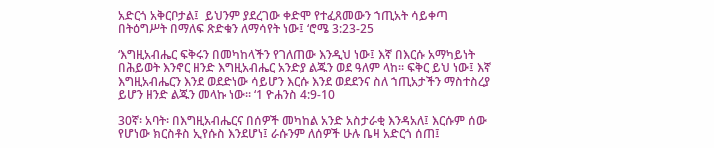አድርጎ አቅርቦታል፤  ይህንም ያደረገው ቀድሞ የተፈጸመውን ኀጢአት ሳይቀጣ በትዕግሥት በማለፍ ጽድቁን ለማሳየት ነው፤ ‘ሮሜ 3:23-25

‘እግዚአብሔር ፍቅሩን በመካከላችን የገለጠው እንዲህ ነው፤ እኛ በእርሱ አማካይነት በሕይወት እንኖር ዘንድ እግዚአብሔር አንድያ ልጁን ወደ ዓለም ላከ። ፍቅር ይህ ነው፤ እኛ እግዚአብሔርን እንደ ወደድነው ሳይሆን እርሱ እንደ ወደደንና ስለ ኀጢአታችን ማስተስረያ  ይሆን ዘንድ ልጁን መላኩ ነው። ‘1 ዮሐንስ 4:9-10

30ኛ፡ አባት፡ በእግዚአብሔርና በሰዎች መካከል አንድ አስታራቂ እንዳአለ፤ እርሱም ሰው የሆነው ክርስቶስ ኢየሱስ እንደሆነ፤ ራሱንም ለሰዎች ሁሉ ቤዛ አድርጎ ሰጠ፤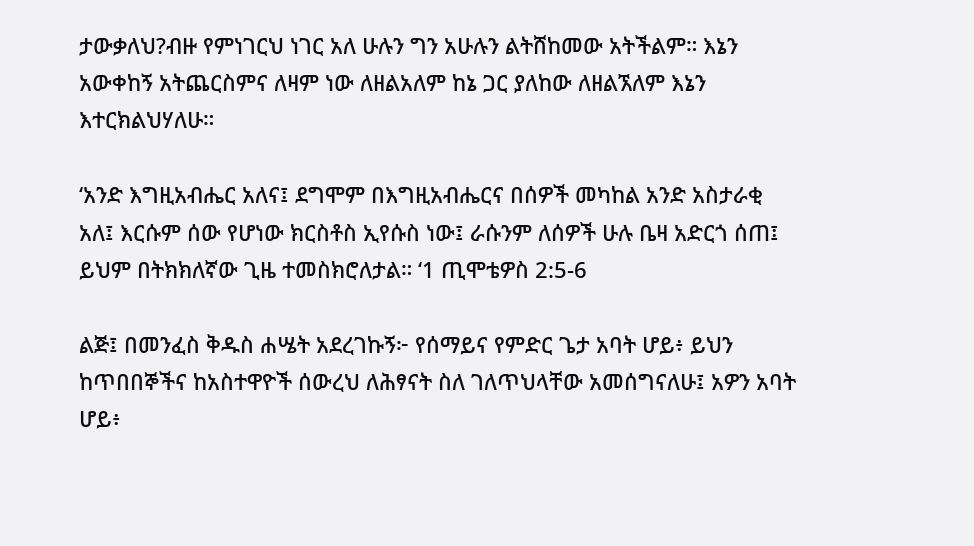ታውቃለህ?ብዙ የምነገርህ ነገር አለ ሁሉን ግን አሁሉን ልትሸከመው አትችልም። እኔን አውቀከኝ አትጨርስምና ለዛም ነው ለዘልአለም ከኔ ጋር ያለከው ለዘልኧለም እኔን እተርክልህሃለሁ።

‘አንድ እግዚአብሔር አለና፤ ደግሞም በእግዚአብሔርና በሰዎች መካከል አንድ አስታራቂ አለ፤ እርሱም ሰው የሆነው ክርስቶስ ኢየሱስ ነው፤ ራሱንም ለሰዎች ሁሉ ቤዛ አድርጎ ሰጠ፤ ይህም በትክክለኛው ጊዜ ተመስክሮለታል። ‘1 ጢሞቴዎስ 2:5-6

ልጅ፤ በመንፈስ ቅዱስ ሐሤት አደረገኩኝ፦ የሰማይና የምድር ጌታ አባት ሆይ፥ ይህን ከጥበበኞችና ከአስተዋዮች ሰውረህ ለሕፃናት ስለ ገለጥህላቸው አመሰግናለሁ፤ አዎን አባት ሆይ፥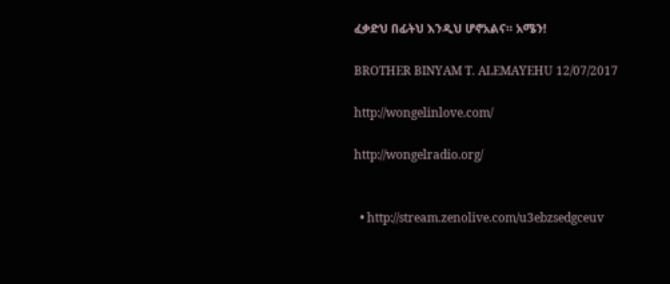ፈቃድህ በፊትህ እንዲህ ሆኖአልና። አሜን!

BROTHER BINYAM T. ALEMAYEHU 12/07/2017

http://wongelinlove.com/

http://wongelradio.org/


  • http://stream.zenolive.com/u3ebzsedgceuv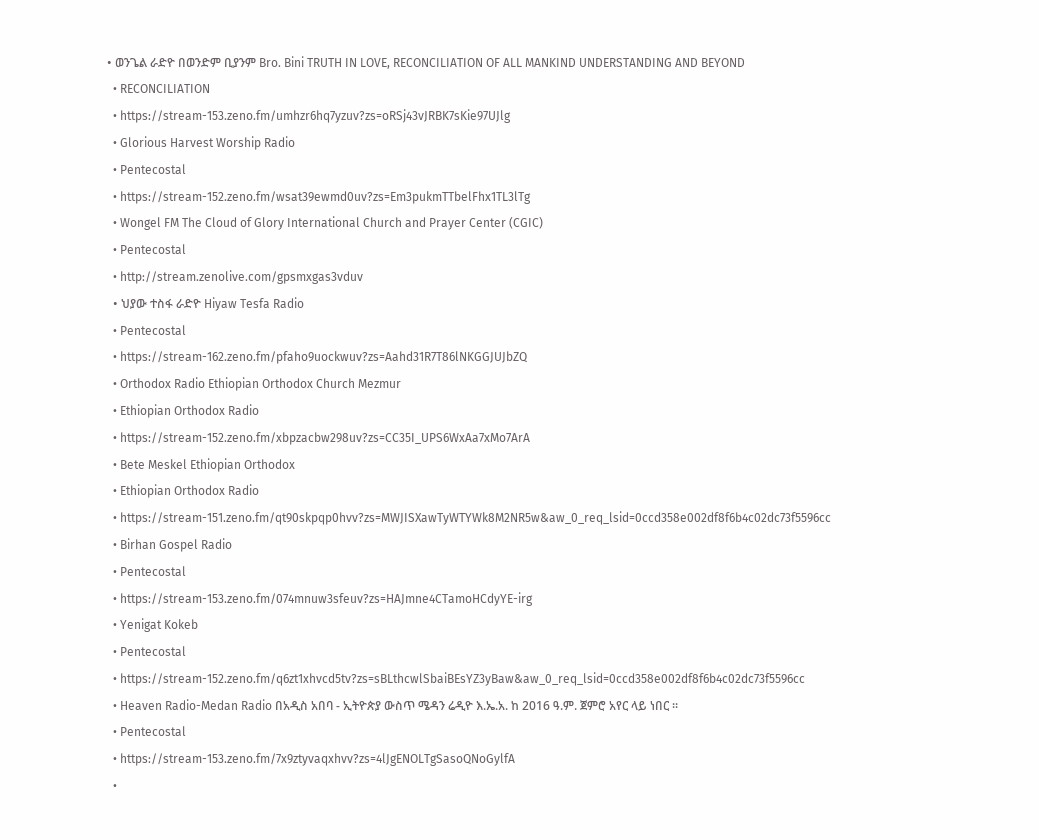• ወንጌል ራድዮ በወንድም ቢያንም Bro. Bini TRUTH IN LOVE, RECONCILIATION OF ALL MANKIND UNDERSTANDING AND BEYOND
  • RECONCILIATION
  • https://stream-153.zeno.fm/umhzr6hq7yzuv?zs=oRSj43vJRBK7sKie97UJlg
  • Glorious Harvest Worship Radio
  • Pentecostal
  • https://stream-152.zeno.fm/wsat39ewmd0uv?zs=Em3pukmTTbelFhx1TL3lTg
  • Wongel FM The Cloud of Glory International Church and Prayer Center (CGIC)
  • Pentecostal
  • http://stream.zenolive.com/gpsmxgas3vduv
  • ህያው ተስፋ ራድዮ Hiyaw Tesfa Radio
  • Pentecostal
  • https://stream-162.zeno.fm/pfaho9uockwuv?zs=Aahd31R7T86lNKGGJUJbZQ
  • Orthodox Radio Ethiopian Orthodox Church Mezmur
  • Ethiopian Orthodox Radio
  • https://stream-152.zeno.fm/xbpzacbw298uv?zs=CC35I_UPS6WxAa7xMo7ArA
  • Bete Meskel Ethiopian Orthodox
  • Ethiopian Orthodox Radio
  • https://stream-151.zeno.fm/qt90skpqp0hvv?zs=MWJISXawTyWTYWk8M2NR5w&aw_0_req_lsid=0ccd358e002df8f6b4c02dc73f5596cc
  • Birhan Gospel Radio
  • Pentecostal
  • https://stream-153.zeno.fm/074mnuw3sfeuv?zs=HAJmne4CTamoHCdyYE-irg
  • Yenigat Kokeb
  • Pentecostal
  • https://stream-152.zeno.fm/q6zt1xhvcd5tv?zs=sBLthcwlSbaiBEsYZ3yBaw&aw_0_req_lsid=0ccd358e002df8f6b4c02dc73f5596cc
  • Heaven Radio-Medan Radio በአዲስ አበባ - ኢትዮጵያ ውስጥ ሜዳን ሬዲዮ እ.ኤ.አ. ከ 2016 ዓ.ም. ጀምሮ አየር ላይ ነበር ፡፡
  • Pentecostal
  • https://stream-153.zeno.fm/7x9ztyvaqxhvv?zs=4lJgENOLTgSasoQNoGylfA
  •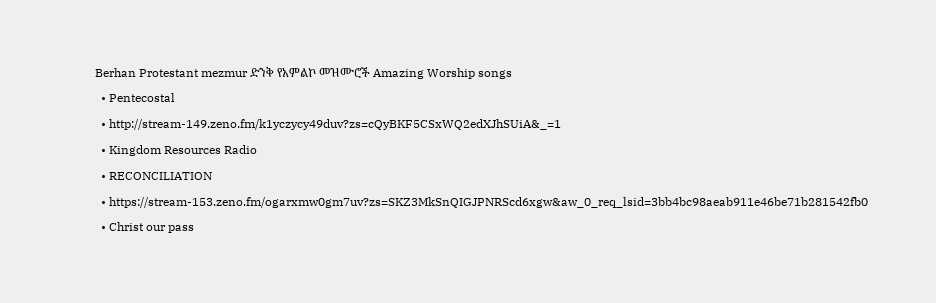Berhan Protestant mezmur ድንቅ የአምልኮ መዝሙሮች Amazing Worship songs
  • Pentecostal
  • http://stream-149.zeno.fm/k1yczycy49duv?zs=cQyBKF5CSxWQ2edXJhSUiA&_=1
  • Kingdom Resources Radio
  • RECONCILIATION
  • https://stream-153.zeno.fm/ogarxmw0gm7uv?zs=SKZ3MkSnQIGJPNRScd6xgw&aw_0_req_lsid=3bb4bc98aeab911e46be71b281542fb0
  • Christ our pass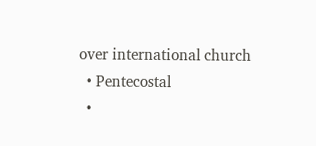over international church
  • Pentecostal
  •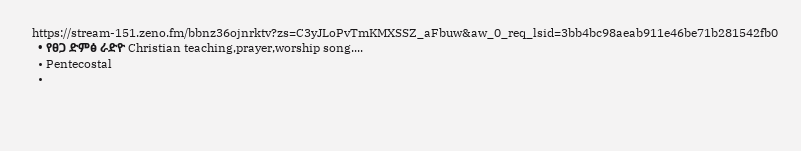https://stream-151.zeno.fm/bbnz36ojnrktv?zs=C3yJLoPvTmKMXSSZ_aFbuw&aw_0_req_lsid=3bb4bc98aeab911e46be71b281542fb0
  • የፀጋ ድምፅ ራድዮ Christian teaching,prayer,worship song....
  • Pentecostal
  •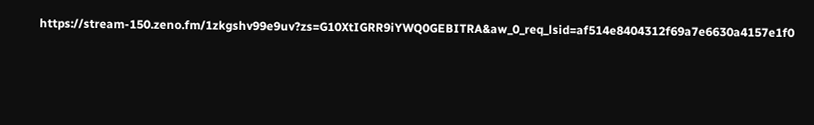https://stream-150.zeno.fm/1zkgshv99e9uv?zs=G10XtIGRR9iYWQ0GEBITRA&aw_0_req_lsid=af514e8404312f69a7e6630a4157e1f0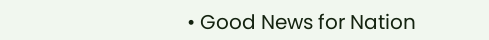• Good News for Nation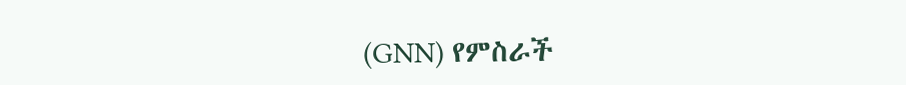(GNN) የምስራች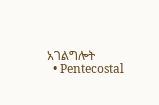አገልግሎት
  • Pentecostal